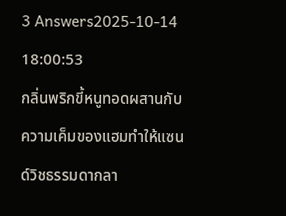3 Answers2025-10-14 18:00:53
กลิ่นพริกขี้หนูทอดผสานกับความเค็มของแฮมทำให้แซนด์วิชธรรมดากลา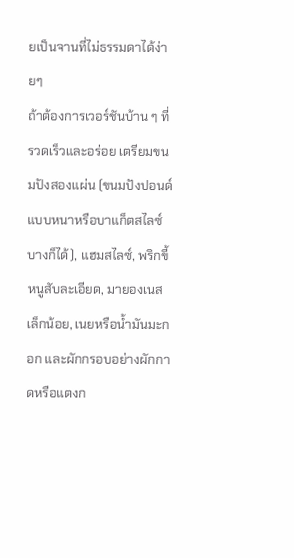ยเป็นจานที่ไม่ธรรมดาได้ง่ายๆ
ถ้าต้องการเวอร์ชันบ้าน ๆ ที่รวดเร็วและอร่อย เตรียมขนมปังสองแผ่น (ขนมปังปอนด์แบบหนาหรือบาแก็ตสไลซ์บางก็ได้), แฮมสไลซ์, พริกขี้หนูสับละเอียด, มายองเนสเล็กน้อย, เนยหรือน้ำมันมะกอก และผักกรอบอย่างผักกาดหรือแตงก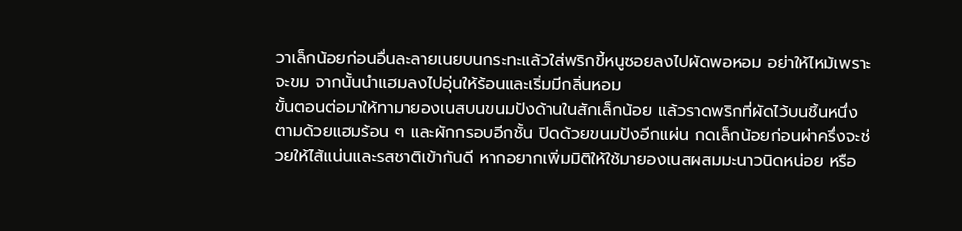วาเล็กน้อยก่อนอื่นละลายเนยบนกระทะแล้วใส่พริกขี้หนูซอยลงไปผัดพอหอม อย่าให้ไหม้เพราะจะขม จากนั้นนำแฮมลงไปอุ่นให้ร้อนและเริ่มมีกลิ่นหอม
ขั้นตอนต่อมาให้ทามายองเนสบนขนมปังด้านในสักเล็กน้อย แล้วราดพริกที่ผัดไว้บนชิ้นหนึ่ง ตามด้วยแฮมร้อน ๆ และผักกรอบอีกชั้น ปิดด้วยขนมปังอีกแผ่น กดเล็กน้อยก่อนผ่าครึ่งจะช่วยให้ไส้แน่นและรสชาติเข้ากันดี หากอยากเพิ่มมิติให้ใช้มายองเนสผสมมะนาวนิดหน่อย หรือ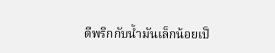ตีพริกกับน้ำมันเล็กน้อยเป็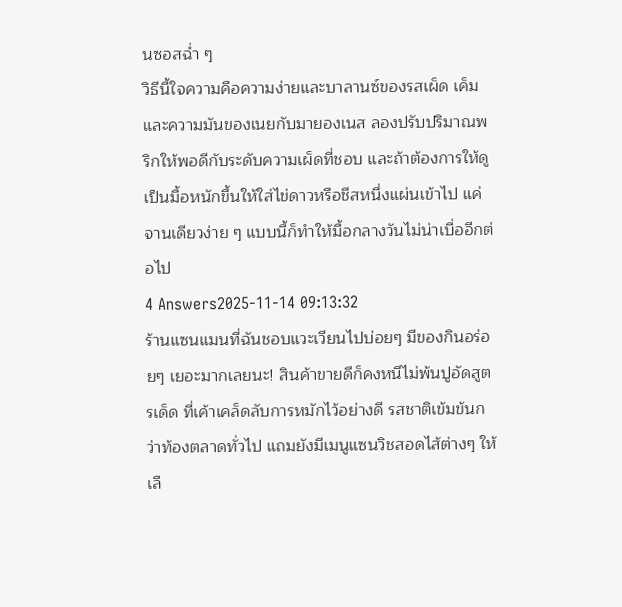นซอสฉ่ำ ๆ
วิธีนี้ใจความคือความง่ายและบาลานซ์ของรสเผ็ด เค็ม และความมันของเนยกับมายองเนส ลองปรับปริมาณพริกให้พอดีกับระดับความเผ็ดที่ชอบ และถ้าต้องการให้ดูเป็นมื้อหนักขึ้นให้ใส่ไข่ดาวหรือชีสหนึ่งแผ่นเข้าไป แค่จานเดียวง่าย ๆ แบบนี้ก็ทำให้มื้อกลางวันไม่น่าเบื่ออีกต่อไป
4 Answers2025-11-14 09:13:32
ร้านแซนแมนที่ฉันชอบแวะเวียนไปบ่อยๆ มีของกินอร่อยๆ เยอะมากเลยนะ! สินค้าขายดีก็คงหนีไม่พ้นปูอัดสูตรเด็ด ที่เค้าเคล็ดลับการหมักไว้อย่างดี รสชาติเข้มข้นกว่าท้องตลาดทั่วไป แถมยังมีเมนูแซนวิชสอดไส้ต่างๆ ให้เลื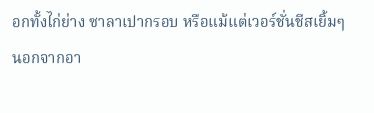อกทั้งไก่ย่าง ซาลาเปากรอบ หรือแม้แต่เวอร์ชั่นชีสเยิ้มๆ
นอกจากอา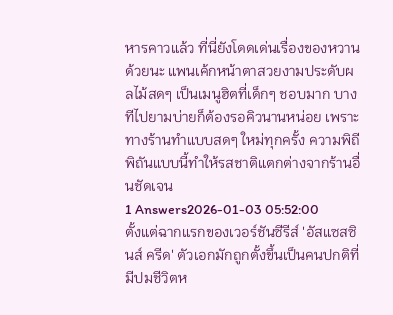หารคาวแล้ว ที่นี่ยังโดดเด่นเรื่องของหวานด้วยนะ แพนเค้กหน้าตาสวยงามประดับผลไม้สดๆ เป็นเมนูฮิตที่เด็กๆ ชอบมาก บางทีไปยามบ่ายก็ต้องรอคิวนานหน่อย เพราะทางร้านทำแบบสดๆ ใหม่ทุกครั้ง ความพิถีพิถันแบบนี้ทำให้รสชาติแตกต่างจากร้านอื่นชัดเจน
1 Answers2026-01-03 05:52:00
ตั้งแต่ฉากแรกของเวอร์ชันซีรีส์ 'อัสแซสซินส์ ครีด' ตัวเอกมักถูกตั้งขึ้นเป็นคนปกติที่มีปมชีวิตห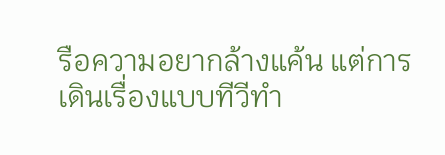รือความอยากล้างแค้น แต่การเดินเรื่องแบบทีวีทำ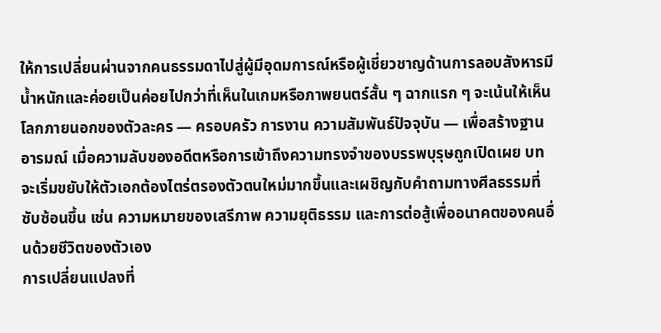ให้การเปลี่ยนผ่านจากคนธรรมดาไปสู่ผู้มีอุดมการณ์หรือผู้เชี่ยวชาญด้านการลอบสังหารมีน้ำหนักและค่อยเป็นค่อยไปกว่าที่เห็นในเกมหรือภาพยนตร์สั้น ๆ ฉากแรก ๆ จะเน้นให้เห็นโลกภายนอกของตัวละคร — ครอบครัว การงาน ความสัมพันธ์ปัจจุบัน — เพื่อสร้างฐานอารมณ์ เมื่อความลับของอดีตหรือการเข้าถึงความทรงจำของบรรพบุรุษถูกเปิดเผย บทจะเริ่มขยับให้ตัวเอกต้องไตร่ตรองตัวตนใหม่มากขึ้นและเผชิญกับคำถามทางศีลธรรมที่ซับซ้อนขึ้น เช่น ความหมายของเสรีภาพ ความยุติธรรม และการต่อสู้เพื่ออนาคตของคนอื่นด้วยชีวิตของตัวเอง
การเปลี่ยนแปลงที่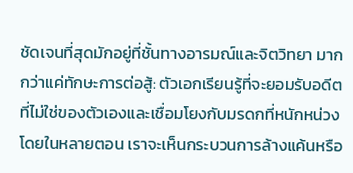ชัดเจนที่สุดมักอยู่ที่ชั้นทางอารมณ์และจิตวิทยา มากกว่าแค่ทักษะการต่อสู้: ตัวเอกเรียนรู้ที่จะยอมรับอดีตที่ไม่ใช่ของตัวเองและเชื่อมโยงกับมรดกที่หนักหน่วง โดยในหลายตอน เราจะเห็นกระบวนการล้างแค้นหรือ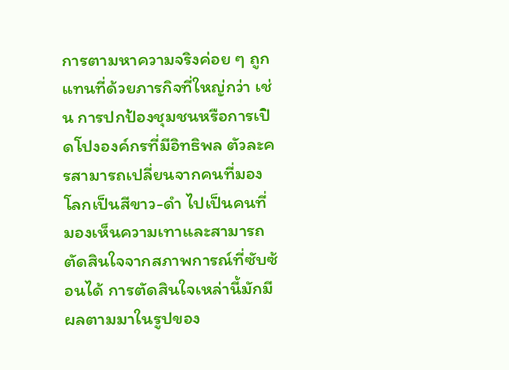การตามหาความจริงค่อย ๆ ถูกแทนที่ด้วยภารกิจที่ใหญ่กว่า เช่น การปกป้องชุมชนหรือการเปิดโปงองค์กรที่มีอิทธิพล ตัวละครสามารถเปลี่ยนจากคนที่มองโลกเป็นสีขาว-ดำ ไปเป็นคนที่มองเห็นความเทาและสามารถตัดสินใจจากสภาพการณ์ที่ซับซ้อนได้ การตัดสินใจเหล่านี้มักมีผลตามมาในรูปของ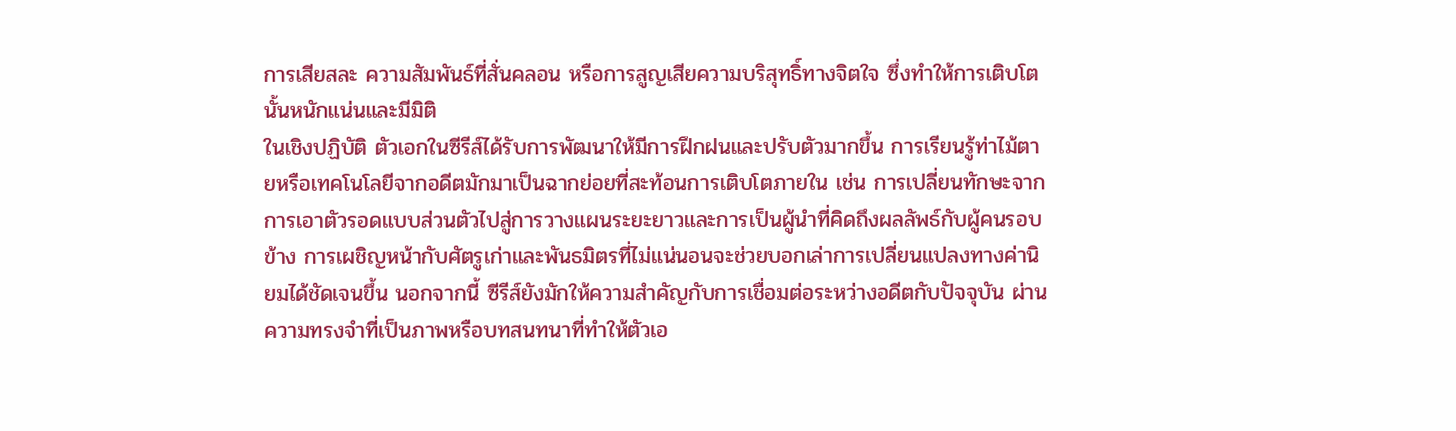การเสียสละ ความสัมพันธ์ที่สั่นคลอน หรือการสูญเสียความบริสุทธิ์ทางจิตใจ ซึ่งทำให้การเติบโตนั้นหนักแน่นและมีมิติ
ในเชิงปฏิบัติ ตัวเอกในซีรีส์ได้รับการพัฒนาให้มีการฝึกฝนและปรับตัวมากขึ้น การเรียนรู้ท่าไม้ตายหรือเทคโนโลยีจากอดีตมักมาเป็นฉากย่อยที่สะท้อนการเติบโตภายใน เช่น การเปลี่ยนทักษะจากการเอาตัวรอดแบบส่วนตัวไปสู่การวางแผนระยะยาวและการเป็นผู้นำที่คิดถึงผลลัพธ์กับผู้คนรอบข้าง การเผชิญหน้ากับศัตรูเก่าและพันธมิตรที่ไม่แน่นอนจะช่วยบอกเล่าการเปลี่ยนแปลงทางค่านิยมได้ชัดเจนขึ้น นอกจากนี้ ซีรีส์ยังมักให้ความสำคัญกับการเชื่อมต่อระหว่างอดีตกับปัจจุบัน ผ่านความทรงจำที่เป็นภาพหรือบทสนทนาที่ทำให้ตัวเอ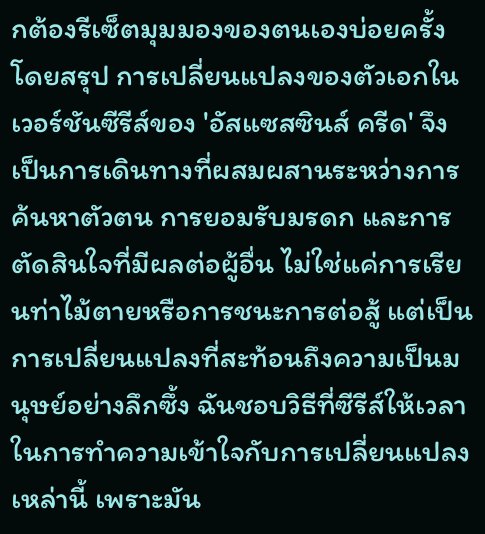กต้องรีเซ็ตมุมมองของตนเองบ่อยครั้ง
โดยสรุป การเปลี่ยนแปลงของตัวเอกในเวอร์ชันซีรีส์ของ 'อัสแซสซินส์ ครีด' จึงเป็นการเดินทางที่ผสมผสานระหว่างการค้นหาตัวตน การยอมรับมรดก และการตัดสินใจที่มีผลต่อผู้อื่น ไม่ใช่แค่การเรียนท่าไม้ตายหรือการชนะการต่อสู้ แต่เป็นการเปลี่ยนแปลงที่สะท้อนถึงความเป็นมนุษย์อย่างลึกซึ้ง ฉันชอบวิธีที่ซีรีส์ให้เวลาในการทำความเข้าใจกับการเปลี่ยนแปลงเหล่านี้ เพราะมัน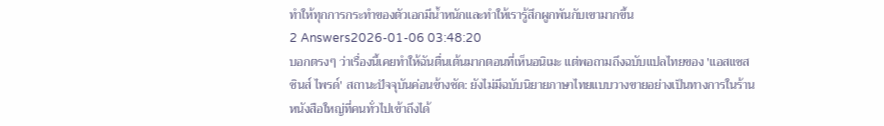ทำให้ทุกการกระทำของตัวเอกมีน้ำหนักและทำให้เรารู้สึกผูกพันกับเขามากขึ้น
2 Answers2026-01-06 03:48:20
บอกตรงๆ ว่าเรื่องนี้เคยทำให้ฉันตื่นเต้นมากตอนที่เห็นอนิเมะ แต่พอถามถึงฉบับแปลไทยของ 'แอสแซสซินส์ ไพรด์' สถานะปัจจุบันค่อนข้างชัด: ยังไม่มีฉบับนิยายภาษาไทยแบบวางขายอย่างเป็นทางการในร้านหนังสือใหญ่ที่คนทั่วไปเข้าถึงได้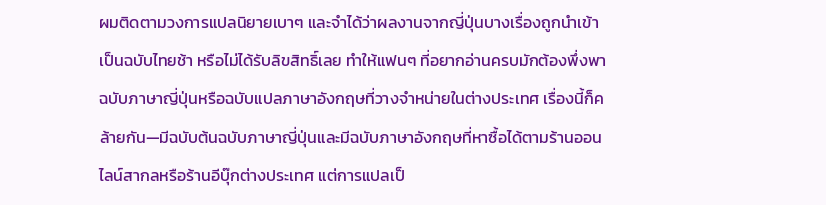ผมติดตามวงการแปลนิยายเบาๆ และจำได้ว่าผลงานจากญี่ปุ่นบางเรื่องถูกนำเข้าเป็นฉบับไทยช้า หรือไม่ได้รับลิขสิทธิ์เลย ทำให้แฟนๆ ที่อยากอ่านครบมักต้องพึ่งพาฉบับภาษาญี่ปุ่นหรือฉบับแปลภาษาอังกฤษที่วางจำหน่ายในต่างประเทศ เรื่องนี้ก็คล้ายกัน—มีฉบับต้นฉบับภาษาญี่ปุ่นและมีฉบับภาษาอังกฤษที่หาซื้อได้ตามร้านออนไลน์สากลหรือร้านอีบุ๊กต่างประเทศ แต่การแปลเป็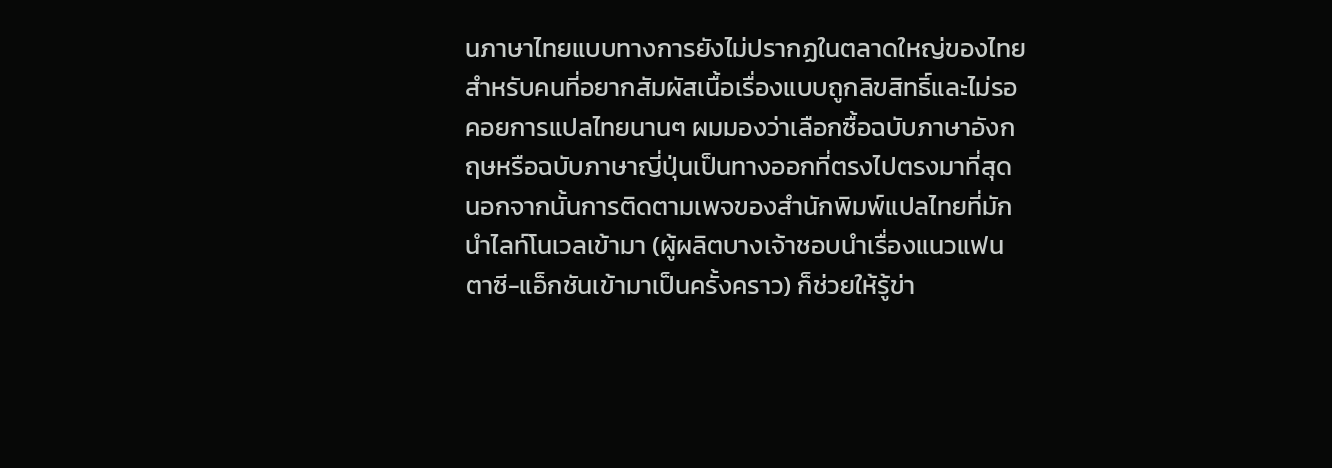นภาษาไทยแบบทางการยังไม่ปรากฏในตลาดใหญ่ของไทย
สำหรับคนที่อยากสัมผัสเนื้อเรื่องแบบถูกลิขสิทธิ์และไม่รอคอยการแปลไทยนานๆ ผมมองว่าเลือกซื้อฉบับภาษาอังกฤษหรือฉบับภาษาญี่ปุ่นเป็นทางออกที่ตรงไปตรงมาที่สุด นอกจากนั้นการติดตามเพจของสำนักพิมพ์แปลไทยที่มักนำไลท์โนเวลเข้ามา (ผู้ผลิตบางเจ้าชอบนำเรื่องแนวแฟนตาซี-แอ็กชันเข้ามาเป็นครั้งคราว) ก็ช่วยให้รู้ข่า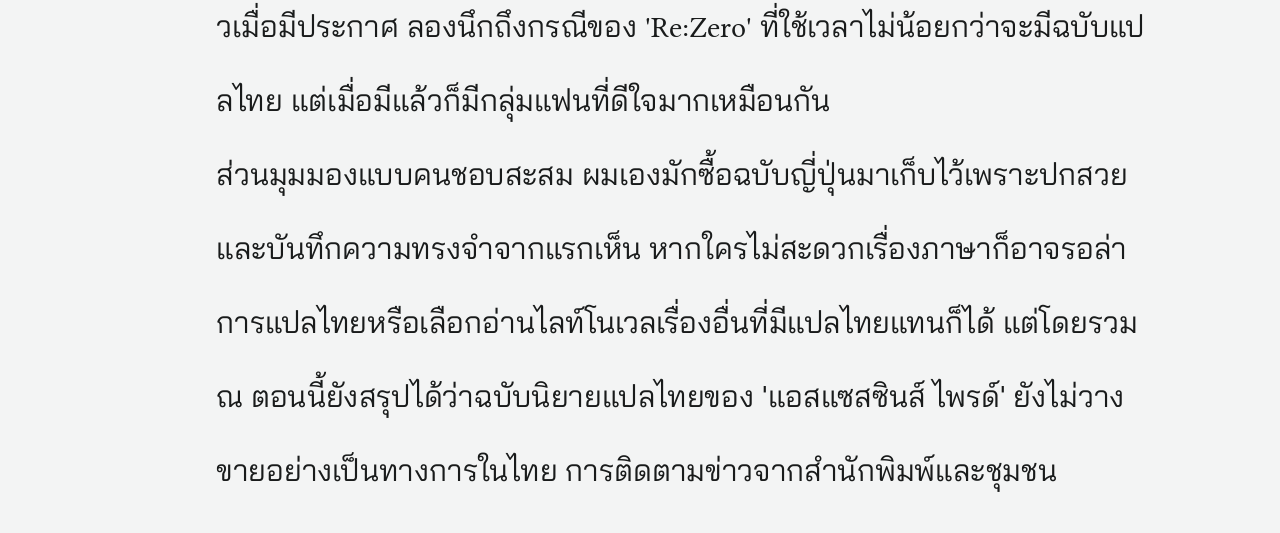วเมื่อมีประกาศ ลองนึกถึงกรณีของ 'Re:Zero' ที่ใช้เวลาไม่น้อยกว่าจะมีฉบับแปลไทย แต่เมื่อมีแล้วก็มีกลุ่มแฟนที่ดีใจมากเหมือนกัน
ส่วนมุมมองแบบคนชอบสะสม ผมเองมักซื้อฉบับญี่ปุ่นมาเก็บไว้เพราะปกสวยและบันทึกความทรงจำจากแรกเห็น หากใครไม่สะดวกเรื่องภาษาก็อาจรอล่าการแปลไทยหรือเลือกอ่านไลท์โนเวลเรื่องอื่นที่มีแปลไทยแทนก็ได้ แต่โดยรวม ณ ตอนนี้ยังสรุปได้ว่าฉบับนิยายแปลไทยของ 'แอสแซสซินส์ ไพรด์' ยังไม่วางขายอย่างเป็นทางการในไทย การติดตามข่าวจากสำนักพิมพ์และชุมชน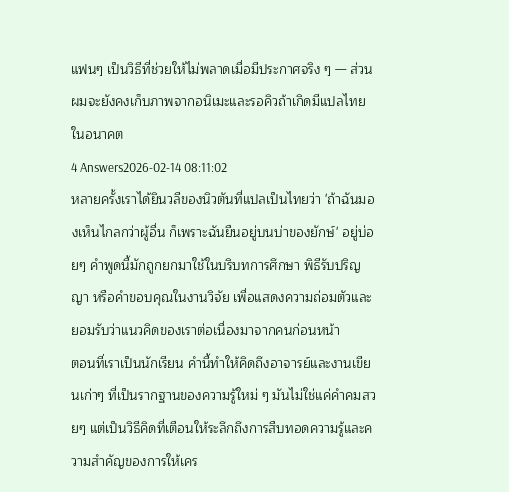แฟนๆ เป็นวิธีที่ช่วยให้ไม่พลาดเมื่อมีประกาศจริง ๆ — ส่วนผมจะยังคงเก็บภาพจากอนิเมะและรอคิวถ้าเกิดมีแปลไทยในอนาคต
4 Answers2026-02-14 08:11:02
หลายครั้งเราได้ยินวลีของนิวตันที่แปลเป็นไทยว่า 'ถ้าฉันมองเห็นไกลกว่าผู้อื่น ก็เพราะฉันยืนอยู่บนบ่าของยักษ์' อยู่บ่อยๆ คำพูดนี้มักถูกยกมาใช้ในบริบทการศึกษา พิธีรับปริญญา หรือคำขอบคุณในงานวิจัย เพื่อแสดงความถ่อมตัวและยอมรับว่าแนวคิดของเราต่อเนื่องมาจากคนก่อนหน้า
ตอนที่เราเป็นนักเรียน คำนี้ทำให้คิดถึงอาจารย์และงานเขียนเก่าๆ ที่เป็นรากฐานของความรู้ใหม่ ๆ มันไม่ใช่แค่คำคมสวยๆ แต่เป็นวิธีคิดที่เตือนให้ระลึกถึงการสืบทอดความรู้และความสำคัญของการให้เคร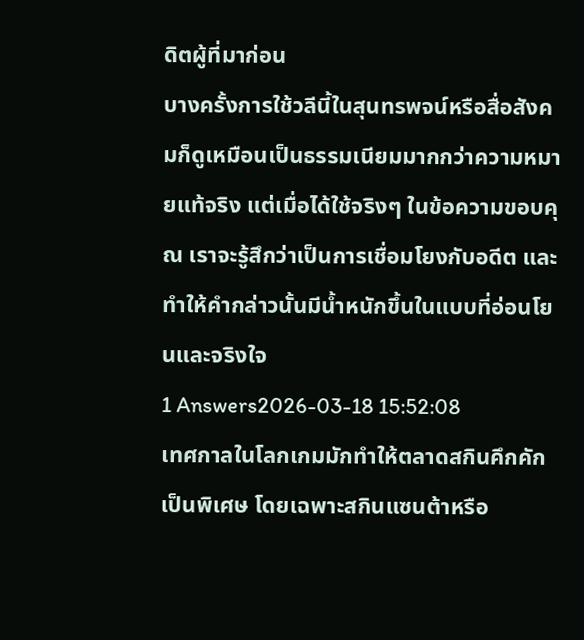ดิตผู้ที่มาก่อน
บางครั้งการใช้วลีนี้ในสุนทรพจน์หรือสื่อสังคมก็ดูเหมือนเป็นธรรมเนียมมากกว่าความหมายแท้จริง แต่เมื่อได้ใช้จริงๆ ในข้อความขอบคุณ เราจะรู้สึกว่าเป็นการเชื่อมโยงกับอดีต และทำให้คำกล่าวนั้นมีน้ำหนักขึ้นในแบบที่อ่อนโยนและจริงใจ
1 Answers2026-03-18 15:52:08
เทศกาลในโลกเกมมักทำให้ตลาดสกินคึกคักเป็นพิเศษ โดยเฉพาะสกินแซนต้าหรือ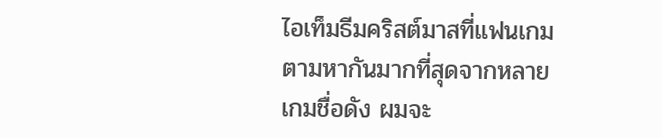ไอเท็มธีมคริสต์มาสที่แฟนเกมตามหากันมากที่สุดจากหลายเกมชื่อดัง ผมจะ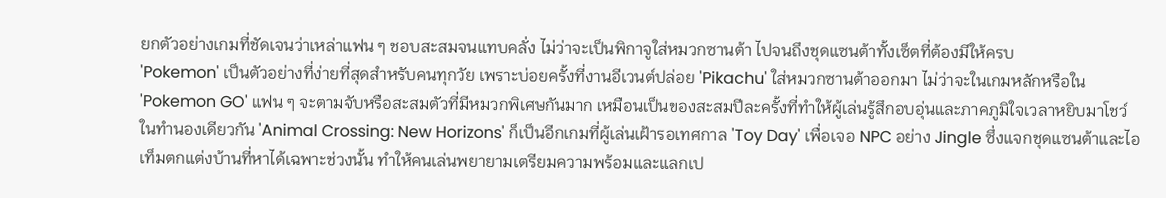ยกตัวอย่างเกมที่ชัดเจนว่าเหล่าแฟน ๆ ชอบสะสมจนแทบคลั่ง ไม่ว่าจะเป็นพิกาจูใส่หมวกซานต้า ไปจนถึงชุดแซนต้าทั้งเซ็ตที่ต้องมีให้ครบ
'Pokemon' เป็นตัวอย่างที่ง่ายที่สุดสำหรับคนทุกวัย เพราะบ่อยครั้งที่งานอีเวนต์ปล่อย 'Pikachu' ใส่หมวกซานต้าออกมา ไม่ว่าจะในเกมหลักหรือใน 'Pokemon GO' แฟน ๆ จะตามจับหรือสะสมตัวที่มีหมวกพิเศษกันมาก เหมือนเป็นของสะสมปีละครั้งที่ทำให้ผู้เล่นรู้สึกอบอุ่นและภาคภูมิใจเวลาหยิบมาโชว์ ในทำนองเดียวกัน 'Animal Crossing: New Horizons' ก็เป็นอีกเกมที่ผู้เล่นเฝ้ารอเทศกาล 'Toy Day' เพื่อเจอ NPC อย่าง Jingle ซึ่งแจกชุดแซนต้าและไอเท็มตกแต่งบ้านที่หาได้เฉพาะช่วงนั้น ทำให้คนเล่นพยายามเตรียมความพร้อมและแลกเป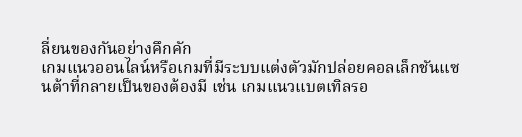ลี่ยนของกันอย่างคึกคัก
เกมแนวออนไลน์หรือเกมที่มีระบบแต่งตัวมักปล่อยคอลเล็กชันแซนต้าที่กลายเป็นของต้องมี เช่น เกมแนวแบตเทิลรอ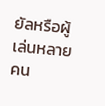ยัลหรือผู้เล่นหลายคน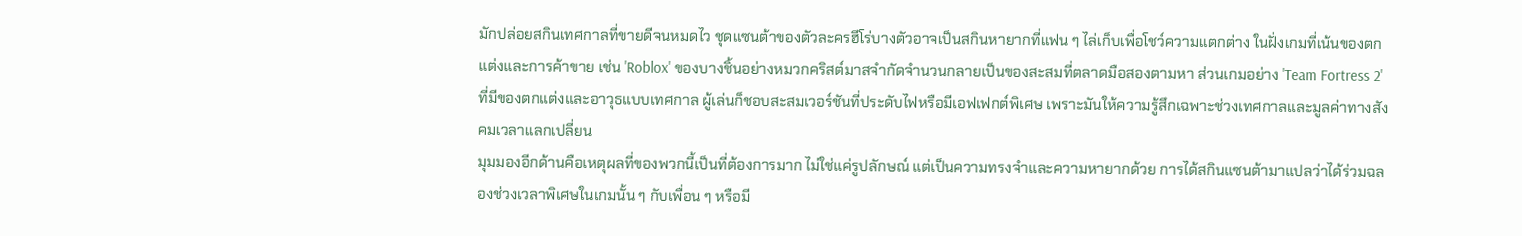มักปล่อยสกินเทศกาลที่ขายดีจนหมดไว ชุดแซนต้าของตัวละครฮีโร่บางตัวอาจเป็นสกินหายากที่แฟน ๆ ไล่เก็บเพื่อโชว์ความแตกต่าง ในฝั่งเกมที่เน้นของตกแต่งและการค้าขาย เช่น 'Roblox' ของบางชิ้นอย่างหมวกคริสต์มาสจำกัดจำนวนกลายเป็นของสะสมที่ตลาดมือสองตามหา ส่วนเกมอย่าง 'Team Fortress 2' ที่มีของตกแต่งและอาวุธแบบเทศกาล ผู้เล่นก็ชอบสะสมเวอร์ชันที่ประดับไฟหรือมีเอฟเฟกต์พิเศษ เพราะมันให้ความรู้สึกเฉพาะช่วงเทศกาลและมูลค่าทางสังคมเวลาแลกเปลี่ยน
มุมมองอีกด้านคือเหตุผลที่ของพวกนี้เป็นที่ต้องการมาก ไม่ใช่แค่รูปลักษณ์ แต่เป็นความทรงจำและความหายากด้วย การได้สกินแซนต้ามาแปลว่าได้ร่วมฉลองช่วงเวลาพิเศษในเกมนั้น ๆ กับเพื่อน ๆ หรือมี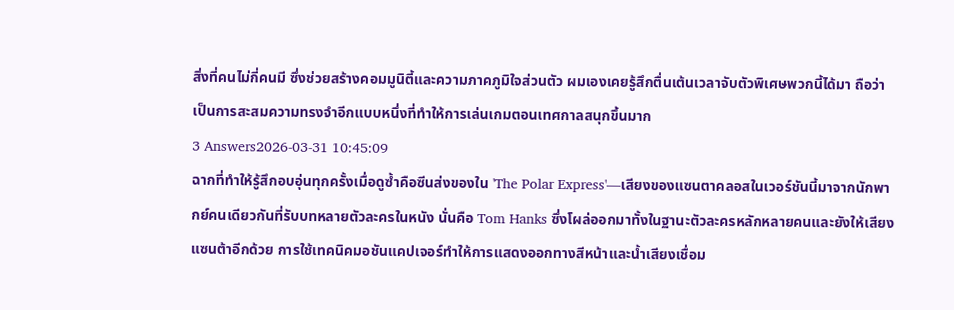สิ่งที่คนไม่กี่คนมี ซึ่งช่วยสร้างคอมมูนิตี้และความภาคภูมิใจส่วนตัว ผมเองเคยรู้สึกตื่นเต้นเวลาจับตัวพิเศษพวกนี้ได้มา ถือว่าเป็นการสะสมความทรงจำอีกแบบหนึ่งที่ทำให้การเล่นเกมตอนเทศกาลสนุกขึ้นมาก
3 Answers2026-03-31 10:45:09
ฉากที่ทำให้รู้สึกอบอุ่นทุกครั้งเมื่อดูซ้ำคือซีนส่งของใน 'The Polar Express'—เสียงของแซนตาคลอสในเวอร์ชันนี้มาจากนักพากย์คนเดียวกันที่รับบทหลายตัวละครในหนัง นั่นคือ Tom Hanks ซึ่งโผล่ออกมาทั้งในฐานะตัวละครหลักหลายคนและยังให้เสียงแซนต้าอีกด้วย การใช้เทคนิคมอชันแคปเจอร์ทำให้การแสดงออกทางสีหน้าและน้ำเสียงเชื่อม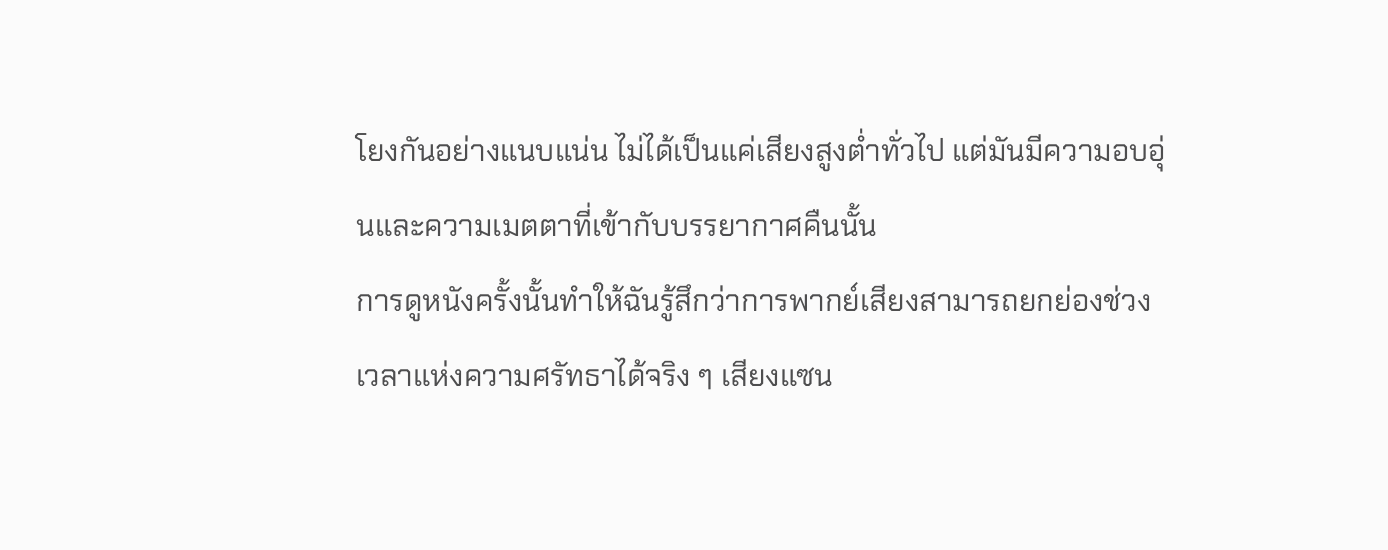โยงกันอย่างแนบแน่น ไม่ได้เป็นแค่เสียงสูงต่ำทั่วไป แต่มันมีความอบอุ่นและความเมตตาที่เข้ากับบรรยากาศคืนนั้น
การดูหนังครั้งนั้นทำให้ฉันรู้สึกว่าการพากย์เสียงสามารถยกย่องช่วงเวลาแห่งความศรัทธาได้จริง ๆ เสียงแซน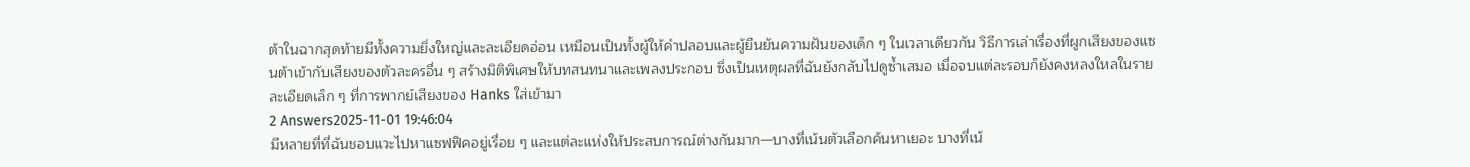ต้าในฉากสุดท้ายมีทั้งความยิ่งใหญ่และละเอียดอ่อน เหมือนเป็นทั้งผู้ให้คำปลอบและผู้ยืนยันความฝันของเด็ก ๆ ในเวลาเดียวกัน วิธีการเล่าเรื่องที่ผูกเสียงของแซนต้าเข้ากับเสียงของตัวละครอื่น ๆ สร้างมิติพิเศษให้บทสนทนาและเพลงประกอบ ซึ่งเป็นเหตุผลที่ฉันยังกลับไปดูซ้ำเสมอ เมื่อจบแต่ละรอบก็ยังคงหลงใหลในรายละเอียดเล็ก ๆ ที่การพากย์เสียงของ Hanks ใส่เข้ามา
2 Answers2025-11-01 19:46:04
มีหลายที่ที่ฉันชอบแวะไปหาแซฟฟิคอยู่เรื่อย ๆ และแต่ละแห่งให้ประสบการณ์ต่างกันมาก—บางที่เน้นตัวเลือกค้นหาเยอะ บางที่เน้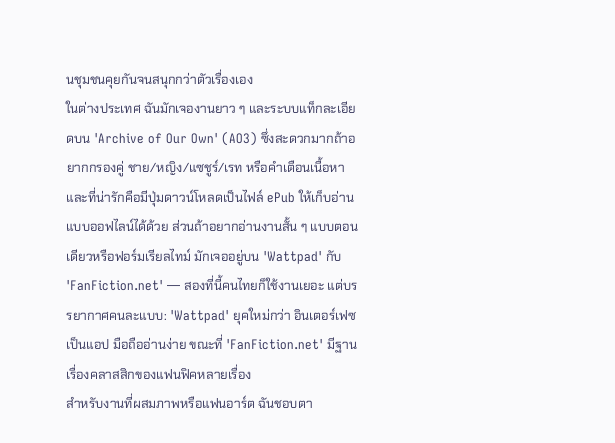นชุมชนคุยกันจนสนุกกว่าตัวเรื่องเอง
ในต่างประเทศ ฉันมักเจองานยาว ๆ และระบบแท็กละเอียดบน 'Archive of Our Own' (AO3) ซึ่งสะดวกมากถ้าอยากกรองคู่ ชาย/หญิง/แซชูร์/เรท หรือคำเตือนเนื้อหา และที่น่ารักคือมีปุ่มดาวน์โหลดเป็นไฟล์ ePub ให้เก็บอ่านแบบออฟไลน์ได้ด้วย ส่วนถ้าอยากอ่านงานสั้น ๆ แบบตอนเดียวหรือฟอร์มเรียลไทม์ มักเจออยู่บน 'Wattpad' กับ 'FanFiction.net' — สองที่นี้คนไทยก็ใช้งานเยอะ แต่บรรยากาศคนละแบบ: 'Wattpad' ยุคใหม่กว่า อินเตอร์เฟซเป็นแอป มือถืออ่านง่าย ขณะที่ 'FanFiction.net' มีฐานเรื่องคลาสสิกของแฟนฟิคหลายเรื่อง
สำหรับงานที่ผสมภาพหรือแฟนอาร์ต ฉันชอบตา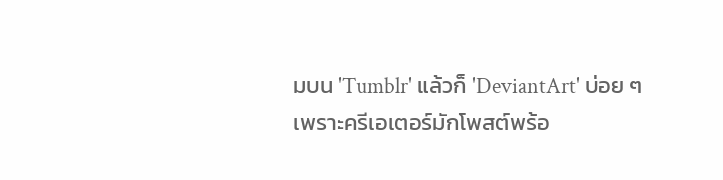มบน 'Tumblr' แล้วก็ 'DeviantArt' บ่อย ๆ เพราะครีเอเตอร์มักโพสต์พร้อ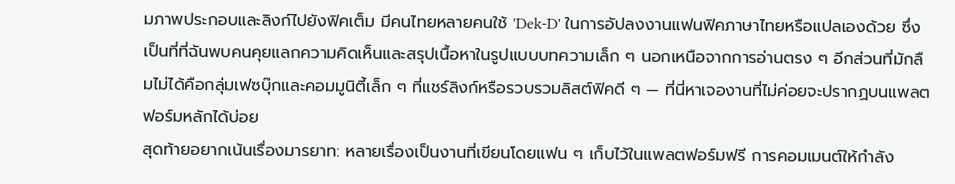มภาพประกอบและลิงก์ไปยังฟิคเต็ม มีคนไทยหลายคนใช้ 'Dek-D' ในการอัปลงงานแฟนฟิคภาษาไทยหรือแปลเองด้วย ซึ่งเป็นที่ที่ฉันพบคนคุยแลกความคิดเห็นและสรุปเนื้อหาในรูปแบบบทความเล็ก ๆ นอกเหนือจากการอ่านตรง ๆ อีกส่วนที่มักลืมไม่ได้คือกลุ่มเฟซบุ๊กและคอมมูนิตี้เล็ก ๆ ที่แชร์ลิงก์หรือรวบรวมลิสต์ฟิคดี ๆ — ที่นี่หาเจองานที่ไม่ค่อยจะปรากฏบนแพลตฟอร์มหลักได้บ่อย
สุดท้ายอยากเน้นเรื่องมารยาท: หลายเรื่องเป็นงานที่เขียนโดยแฟน ๆ เก็บไว้ในแพลตฟอร์มฟรี การคอมเมนต์ให้กำลัง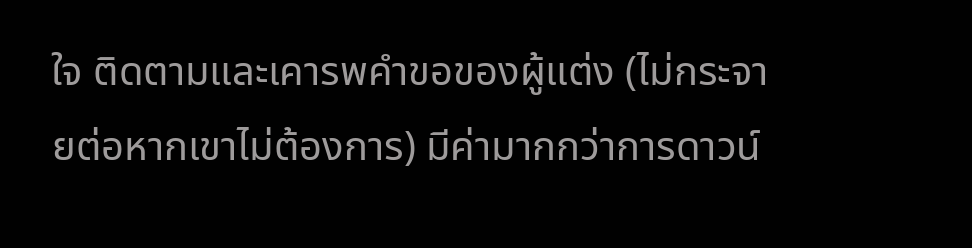ใจ ติดตามและเคารพคำขอของผู้แต่ง (ไม่กระจายต่อหากเขาไม่ต้องการ) มีค่ามากกว่าการดาวน์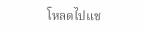โหลดไปแช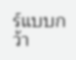ร์แบบกว้า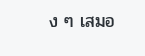ง ๆ เสมอ